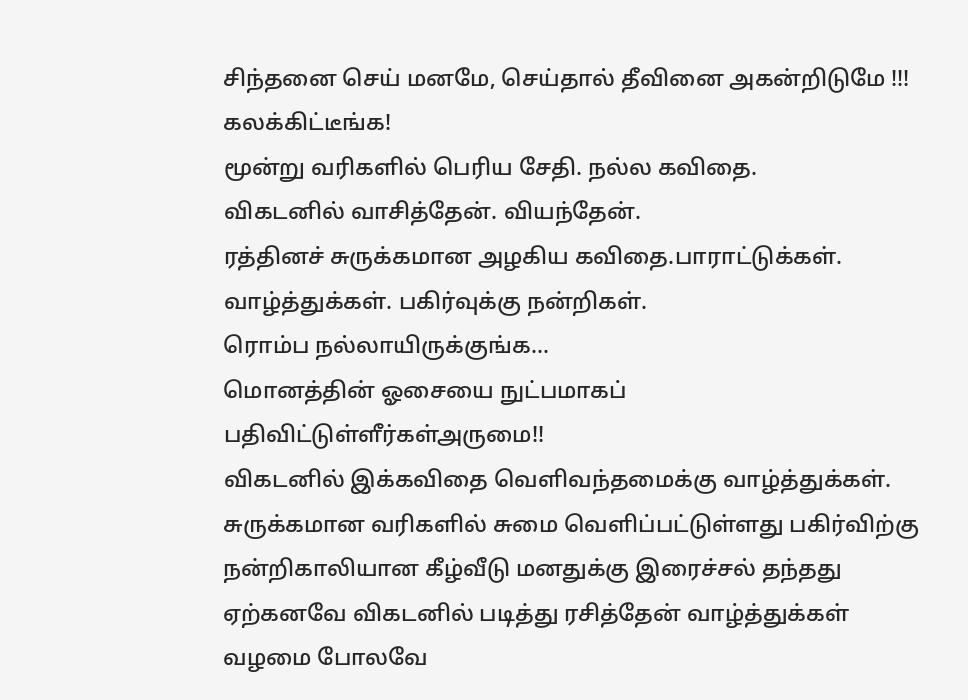சிந்தனை செய் மனமே, செய்தால் தீவினை அகன்றிடுமே !!!
கலக்கிட்டீங்க!
மூன்று வரிகளில் பெரிய சேதி. நல்ல கவிதை.
விகடனில் வாசித்தேன். வியந்தேன்.
ரத்தினச் சுருக்கமான அழகிய கவிதை.பாராட்டுக்கள். வாழ்த்துக்கள். பகிர்வுக்கு நன்றிகள்.
ரொம்ப நல்லாயிருக்குங்க...
மொனத்தின் ஓசையை நுட்பமாகப் பதிவிட்டுள்ளீர்கள்அருமை!!
விகடனில் இக்கவிதை வெளிவந்தமைக்கு வாழ்த்துக்கள்.
சுருக்கமான வரிகளில் சுமை வெளிப்பட்டுள்ளது பகிர்விற்கு நன்றிகாலியான கீழ்வீடு மனதுக்கு இரைச்சல் தந்தது
ஏற்கனவே விகடனில் படித்து ரசித்தேன் வாழ்த்துக்கள்
வழமை போலவே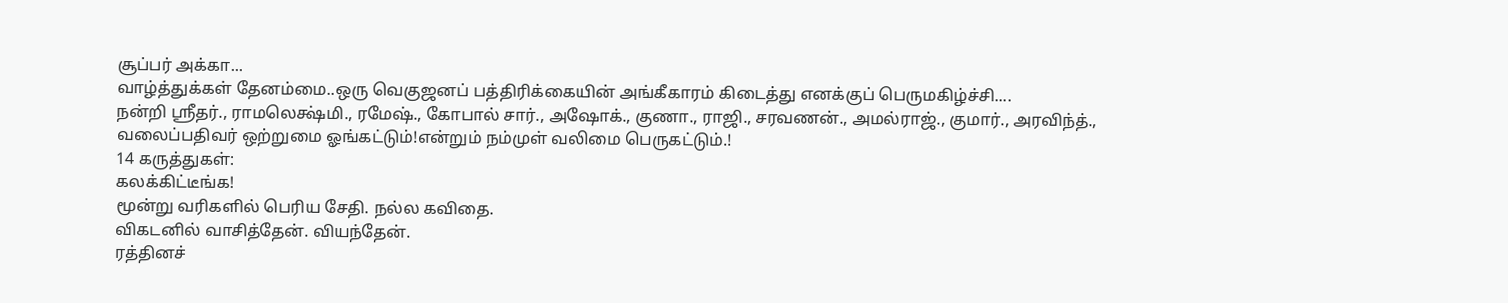சூப்பர் அக்கா...
வாழ்த்துக்கள் தேனம்மை..ஒரு வெகுஜனப் பத்திரிக்கையின் அங்கீகாரம் கிடைத்து எனக்குப் பெருமகிழ்ச்சி....
நன்றி ஸ்ரீதர்., ராமலெக்ஷ்மி., ரமேஷ்., கோபால் சார்., அஷோக்., குணா., ராஜி., சரவணன்., அமல்ராஜ்., குமார்., அரவிந்த்.,
வலைப்பதிவர் ஒற்றுமை ஓங்கட்டும்!என்றும் நம்முள் வலிமை பெருகட்டும்.!
14 கருத்துகள்:
கலக்கிட்டீங்க!
மூன்று வரிகளில் பெரிய சேதி. நல்ல கவிதை.
விகடனில் வாசித்தேன். வியந்தேன்.
ரத்தினச்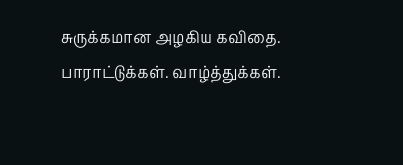சுருக்கமான அழகிய கவிதை.
பாராட்டுக்கள். வாழ்த்துக்கள்.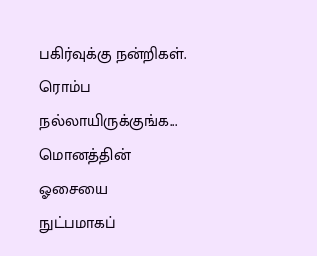பகிர்வுக்கு நன்றிகள்.
ரொம்ப நல்லாயிருக்குங்க...
மொனத்தின் ஓசையை
நுட்பமாகப்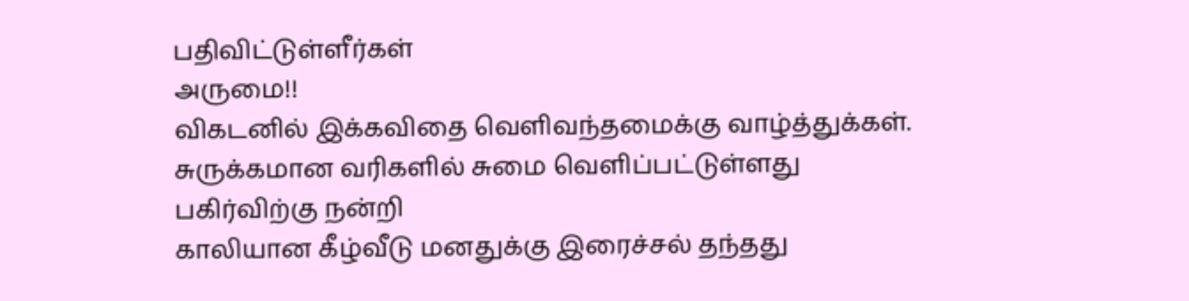பதிவிட்டுள்ளீர்கள்
அருமை!!
விகடனில் இக்கவிதை வெளிவந்தமைக்கு வாழ்த்துக்கள்.
சுருக்கமான வரிகளில் சுமை வெளிப்பட்டுள்ளது
பகிர்விற்கு நன்றி
காலியான கீழ்வீடு மனதுக்கு இரைச்சல் தந்தது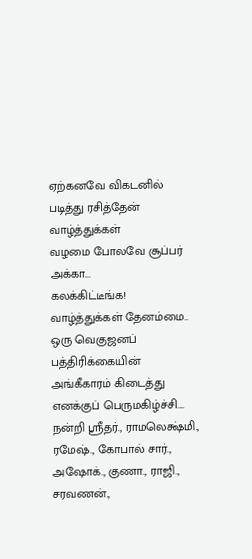ஏற்கனவே விகடனில் படித்து ரசித்தேன் வாழ்த்துக்கள்
வழமை போலவே சூப்பர் அக்கா...
கலக்கிட்டீங்க!
வாழ்த்துக்கள் தேனம்மை..
ஒரு வெகுஜனப் பத்திரிக்கையின் அங்கீகாரம் கிடைத்து எனக்குப் பெருமகிழ்ச்சி....
நன்றி ஸ்ரீதர்., ராமலெக்ஷ்மி., ரமேஷ்., கோபால் சார்., அஷோக்., குணா., ராஜி., சரவணன்.,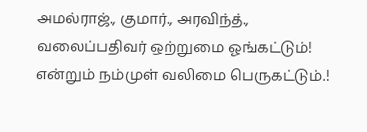அமல்ராஜ்., குமார்., அரவிந்த்.,
வலைப்பதிவர் ஒற்றுமை ஓங்கட்டும்!
என்றும் நம்முள் வலிமை பெருகட்டும்.!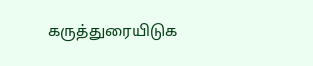கருத்துரையிடுக